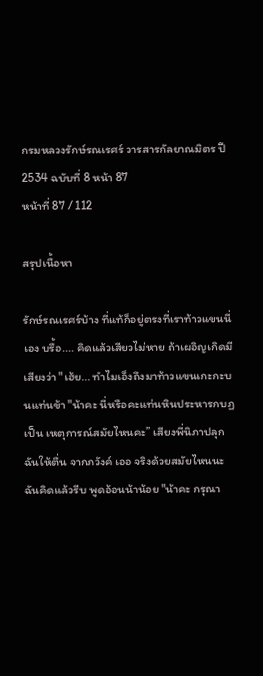กรมหลวงรักษ์รณเรศร์ วารสารกัลยาณมิตร ปี 2534 ฉบับที่ 8 หน้า 87
หน้าที่ 87 / 112

สรุปเนื้อหา

รักษ์รณเรศร์บ้าง ที่แท้ก็อยู่ตรงที่เราท้าวแขนนี่เอง บรื้อ.... คิดแล้วเสียวไม่หาย ถ้าเผอิญเกิดมีเสียงว่า "เฮ้ย... ทำไมเอ็งถึงมาท้าวแขนเกะกะบนแท่นข้า "น้าคะ นี่หรือคะแท่นหินประหารกบฏ เป็น เหตุการณ์สมัยไหนคะ” เสียงพี่นิภาปลุกฉันให้ตื่น จากภวังค์ เออ จริงด้วยสมัยไหนนะ ฉันคิดแล้วรีบ พูดอ้อนน้าน้อย "น้าคะ กรุณา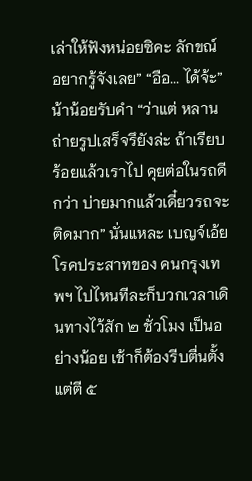เล่าให้ฟังหน่อยซิคะ ลักขณ์ อยากรู้จังเลย” “อือ... ได้จ้ะ” น้าน้อยรับคำ “ว่าแต่ หลานถ่ายรูปเสร็จรึยังล่ะ ถ้าเรียบร้อยแล้วเราไป คุยต่อในรถดีกว่า บ่ายมากแล้วเดี๋ยวรถจะติดมาก” นั่นแหละ เบญจ์เอ้ย โรคประสาทของ คนกรุงเทพฯ ไปไหนทีละก็บวกเวลาเดินทางไว้สัก ๒ ชั่วโมง เป็นอย่างน้อย เช้าก็ต้องรีบตื่นตั้งแต่ตี ๕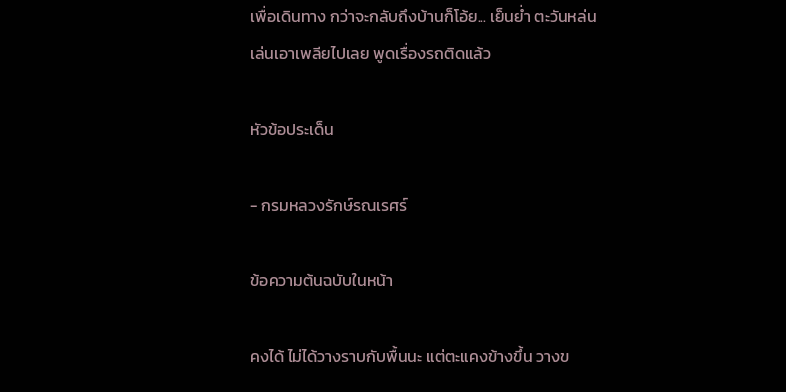เพื่อเดินทาง กว่าจะกลับถึงบ้านก็โอ้ย... เย็นย่ำ ตะวันหล่น เล่นเอาเพลียไปเลย พูดเรื่องรถติดแล้ว

หัวข้อประเด็น

- กรมหลวงรักษ์รณเรศร์

ข้อความต้นฉบับในหน้า

คงได้ ไม่ได้วางราบกับพื้นนะ แต่ตะแคงข้างขึ้น วางข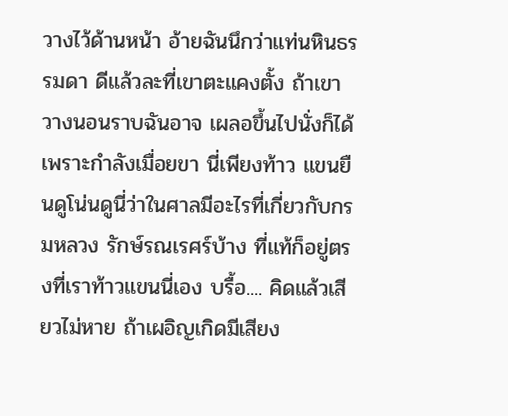วางไว้ด้านหน้า อ้ายฉันนึกว่าแท่นหินธรรมดา ดีแล้วละที่เขาตะแคงตั้ง ถ้าเขาวางนอนราบฉันอาจ เผลอขึ้นไปนั่งก็ได้ เพราะกำลังเมื่อยขา นี่เพียงท้าว แขนยืนดูโน่นดูนี่ว่าในศาลมีอะไรที่เกี่ยวกับกรมหลวง รักษ์รณเรศร์บ้าง ที่แท้ก็อยู่ตรงที่เราท้าวแขนนี่เอง บรื้อ.... คิดแล้วเสียวไม่หาย ถ้าเผอิญเกิดมีเสียง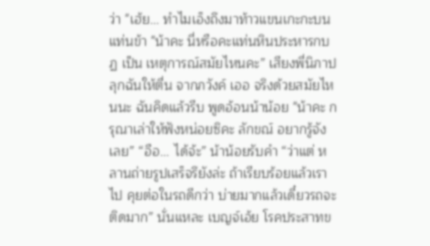ว่า "เฮ้ย... ทำไมเอ็งถึงมาท้าวแขนเกะกะบนแท่นข้า "น้าคะ นี่หรือคะแท่นหินประหารกบฏ เป็น เหตุการณ์สมัยไหนคะ” เสียงพี่นิภาปลุกฉันให้ตื่น จากภวังค์ เออ จริงด้วยสมัยไหนนะ ฉันคิดแล้วรีบ พูดอ้อนน้าน้อย "น้าคะ กรุณาเล่าให้ฟังหน่อยซิคะ ลักขณ์ อยากรู้จังเลย” “อือ... ได้จ้ะ” น้าน้อยรับคำ “ว่าแต่ หลานถ่ายรูปเสร็จรึยังล่ะ ถ้าเรียบร้อยแล้วเราไป คุยต่อในรถดีกว่า บ่ายมากแล้วเดี๋ยวรถจะติดมาก” นั่นแหละ เบญจ์เอ้ย โรคประสาทข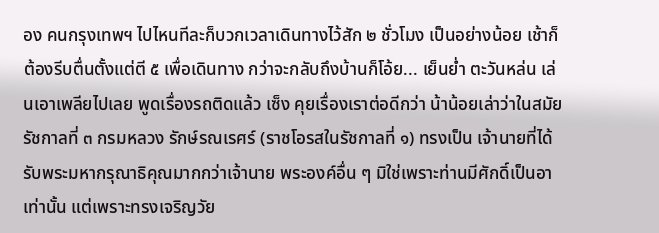อง คนกรุงเทพฯ ไปไหนทีละก็บวกเวลาเดินทางไว้สัก ๒ ชั่วโมง เป็นอย่างน้อย เช้าก็ต้องรีบตื่นตั้งแต่ตี ๕ เพื่อเดินทาง กว่าจะกลับถึงบ้านก็โอ้ย... เย็นย่ำ ตะวันหล่น เล่นเอาเพลียไปเลย พูดเรื่องรถติดแล้ว เซ็ง คุยเรื่องเราต่อดีกว่า น้าน้อยเล่าว่าในสมัยรัชกาลที่ ๓ กรมหลวง รักษ์รณเรศร์ (ราชโอรสในรัชกาลที่ ๑) ทรงเป็น เจ้านายที่ได้รับพระมหากรุณาธิคุณมากกว่าเจ้านาย พระองค์อื่น ๆ มิใช่เพราะท่านมีศักดิ์เป็นอาเท่านั้น แต่เพราะทรงเจริญวัย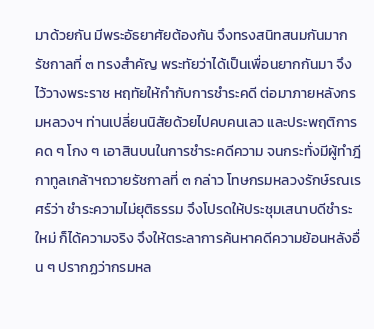มาด้วยกัน มีพระอัธยาศัยต้องกัน จึงทรงสนิทสนมกันมาก รัชกาลที่ ๓ ทรงสำคัญ พระทัยว่าได้เป็นเพื่อนยากกันมา จึงไว้วางพระราช หฤทัยให้กำกับการชำระคดี ต่อมาภายหลังกรมหลวงฯ ท่านเปลี่ยนนิสัยด้วยไปคบคนเลว และประพฤติการ คด ๆ โกง ๆ เอาสินบนในการชำระคดีความ จนกระทั่งมีผู้ทำฎีกาทูลเกล้าฯถวายรัชกาลที่ ๓ กล่าว โทษกรมหลวงรักษ์รณเรศร์ว่า ชำระความไม่ยุติธรรม จึงโปรดให้ประชุมเสนาบดีชำระใหม่ ก็ได้ความจริง จึงให้ตระลาการค้นหาคดีความย้อนหลังอื่น ๆ ปรากฏว่ากรมหล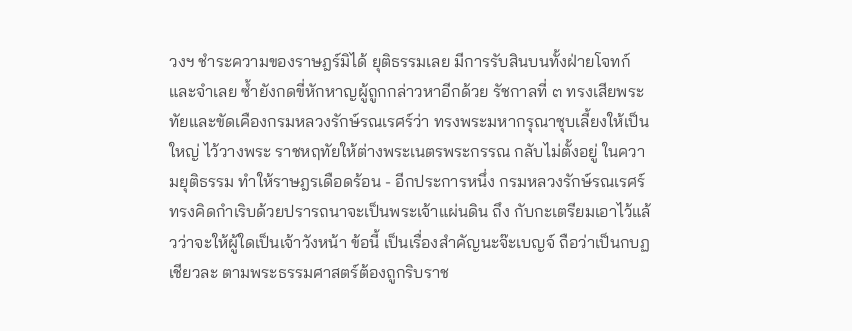วงฯ ชำระความของราษฎร์มิได้ ยุติธรรมเลย มีการรับสินบนทั้งฝ่ายโจทก์และจำเลย ซ้ำยังกดขี่หักหาญผู้ถูกกล่าวหาอีกด้วย รัชกาลที่ ๓ ทรงเสียพระทัยและขัดเคืองกรมหลวงรักษ์รณเรศร์ว่า ทรงพระมหากรุณาชุบเลี้ยงให้เป็นใหญ่ ไว้วางพระ ราชหฤทัยให้ต่างพระเนตรพระกรรณ กลับไม่ตั้งอยู่ ในความยุติธรรม ทำให้ราษฎรเดือดร้อน - อีกประการหนึ่ง กรมหลวงรักษ์รณเรศร์ ทรงคิดกำเริบด้วยปรารถนาจะเป็นพระเจ้าแผ่นดิน ถึง กับกะเตรียมเอาไว้แล้วว่าจะให้ผู้ใดเป็นเจ้าวังหน้า ข้อนี้ เป็นเรื่องสำคัญนะจ๊ะเบญจ์ ถือว่าเป็นกบฏเชียวละ ตามพระธรรมศาสตร์ต้องถูกริบราช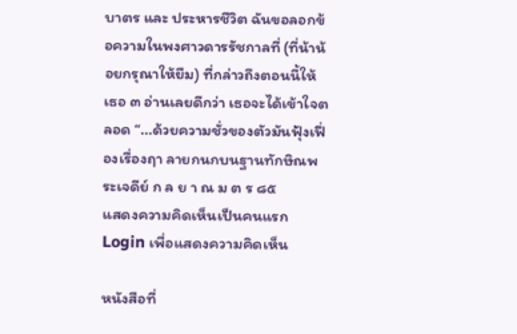บาตร และ ประหารชีวิต ฉันขอลอกข้อความในพงศาวดารรัชกาลที่ (ที่น้าน้อยกรุณาให้ยืม) ที่กล่าวถึงตอนนี้ให้เธอ ๓ อ่านเลยดีกว่า เธอจะได้เข้าใจตลอด “...ด้วยความชั่วของตัวมันฟุ้งเฟื่องเรื่องฤา ลายกนกบนฐานทักษิณพระเจดีย์ ก ล ย า ณ ม ต ร ๘๕
แสดงความคิดเห็นเป็นคนแรก
Login เพื่อแสดงความคิดเห็น

หนังสือที่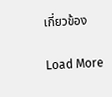เกี่ยวข้อง

Load More